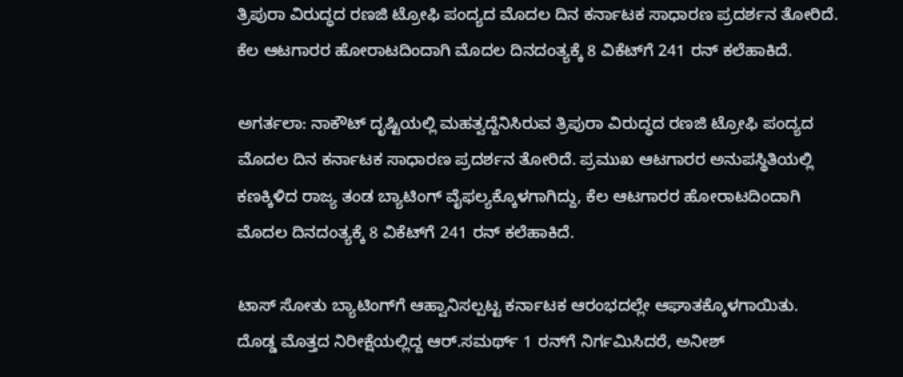ತ್ರಿಪುರಾ ವಿರುದ್ಧದ ರಣಜಿ ಟ್ರೋಫಿ ಪಂದ್ಯದ ಮೊದಲ ದಿನ ಕರ್ನಾಟಕ ಸಾಧಾರಣ ಪ್ರದರ್ಶನ ತೋರಿದೆ. ಕೆಲ ಆಟಗಾರರ ಹೋರಾಟದಿಂದಾಗಿ ಮೊದಲ ದಿನದಂತ್ಯಕ್ಕೆ 8 ವಿಕೆಟ್‌ಗೆ 241 ರನ್‌ ಕಲೆಹಾಕಿದೆ.

ಅಗರ್ತಲಾ: ನಾಕೌಟ್‌ ದೃಷ್ಟಿಯಲ್ಲಿ ಮಹತ್ವದ್ದೆನಿಸಿರುವ ತ್ರಿಪುರಾ ವಿರುದ್ಧದ ರಣಜಿ ಟ್ರೋಫಿ ಪಂದ್ಯದ ಮೊದಲ ದಿನ ಕರ್ನಾಟಕ ಸಾಧಾರಣ ಪ್ರದರ್ಶನ ತೋರಿದೆ. ಪ್ರಮುಖ ಆಟಗಾರರ ಅನುಪಸ್ಥಿತಿಯಲ್ಲಿ ಕಣಕ್ಕಿಳಿದ ರಾಜ್ಯ ತಂಡ ಬ್ಯಾಟಿಂಗ್‌ ವೈಫಲ್ಯಕ್ಕೊಳಗಾಗಿದ್ದು, ಕೆಲ ಆಟಗಾರರ ಹೋರಾಟದಿಂದಾಗಿ ಮೊದಲ ದಿನದಂತ್ಯಕ್ಕೆ 8 ವಿಕೆಟ್‌ಗೆ 241 ರನ್‌ ಕಲೆಹಾಕಿದೆ.

ಟಾಸ್‌ ಸೋತು ಬ್ಯಾಟಿಂಗ್‌ಗೆ ಆಹ್ವಾನಿಸಲ್ಪಟ್ಟ ಕರ್ನಾಟಕ ಆರಂಭದಲ್ಲೇ ಆಘಾತಕ್ಕೊಳಗಾಯಿತು. ದೊಡ್ಡ ಮೊತ್ತದ ನಿರೀಕ್ಷೆಯಲ್ಲಿದ್ದ ಆರ್‌.ಸಮರ್ಥ್‌ 1 ರನ್‌ಗೆ ನಿರ್ಗಮಿಸಿದರೆ, ಅನೀಶ್‌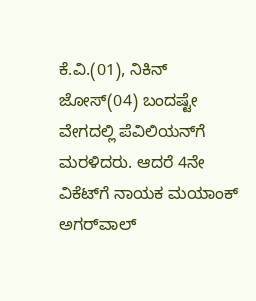ಕೆ.ವಿ.(01), ನಿಕಿನ್‌ ಜೋಸ್‌(04) ಬಂದಷ್ಟೇ ವೇಗದಲ್ಲಿ ಪೆವಿಲಿಯನ್‌ಗೆ ಮರಳಿದರು. ಆದರೆ 4ನೇ ವಿಕೆಟ್‌ಗೆ ನಾಯಕ ಮಯಾಂಕ್‌ ಅಗರ್‌ವಾಲ್‌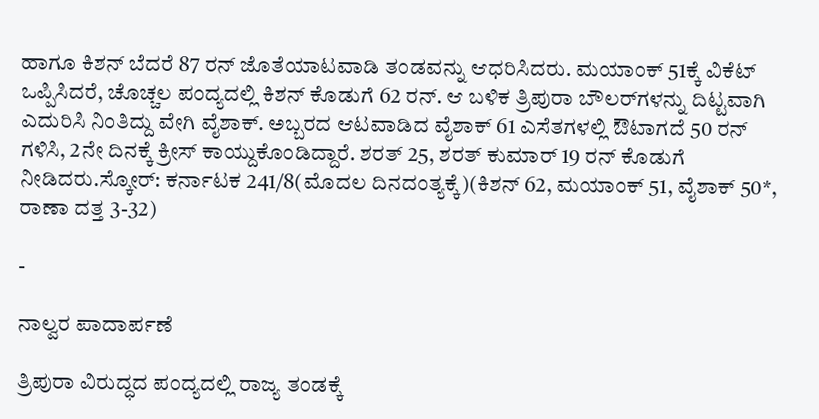ಹಾಗೂ ಕಿಶನ್‌ ಬೆದರೆ 87 ರನ್‌ ಜೊತೆಯಾಟವಾಡಿ ತಂಡವನ್ನು ಆಧರಿಸಿದರು. ಮಯಾಂಕ್‌ 51ಕ್ಕೆ ವಿಕೆಟ್‌ ಒಪ್ಪಿಸಿದರೆ, ಚೊಚ್ಚಲ ಪಂದ್ಯದಲ್ಲಿ ಕಿಶನ್‌ ಕೊಡುಗೆ 62 ರನ್‌. ಆ ಬಳಿಕ ತ್ರಿಪುರಾ ಬೌಲರ್‌ಗಳನ್ನು ದಿಟ್ಟವಾಗಿ ಎದುರಿಸಿ ನಿಂತಿದ್ದು ವೇಗಿ ವೈಶಾಕ್‌. ಅಬ್ಬರದ ಆಟವಾಡಿದ ವೈಶಾಕ್‌ 61 ಎಸೆತಗಳಲ್ಲಿ ಔಟಾಗದೆ 50 ರನ್‌ ಗಳಿಸಿ, 2ನೇ ದಿನಕ್ಕೆ ಕ್ರೀಸ್‌ ಕಾಯ್ದುಕೊಂಡಿದ್ದಾರೆ. ಶರತ್‌ 25, ಶರತ್‌ ಕುಮಾರ್‌ 19 ರನ್‌ ಕೊಡುಗೆ ನೀಡಿದರು.ಸ್ಕೋರ್‌: ಕರ್ನಾಟಕ 241/8(ಮೊದಲ ದಿನದಂತ್ಯಕ್ಕೆ)(ಕಿಶನ್‌ 62, ಮಯಾಂಕ್‌ 51, ವೈಶಾಕ್‌ 50*, ರಾಣಾ ದತ್ತ 3-32)

-

ನಾಲ್ವರ ಪಾದಾರ್ಪಣೆ

ತ್ರಿಪುರಾ ವಿರುದ್ಧದ ಪಂದ್ಯದಲ್ಲಿ ರಾಜ್ಯ ತಂಡಕ್ಕೆ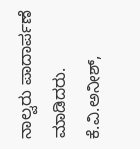ನಾಲ್ವರು ಪಾದಾರ್ಪಣೆ ಮಾಡಿದರು. ಕೆ.ವಿ.ಅನೀಶ್‌,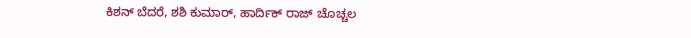ಕಿಶನ್‌ ಬೆದರೆ, ಶಶಿ ಕುಮಾರ್‌, ಹಾರ್ದಿಕ್‌ ರಾಜ್‌ ಚೊಚ್ಚಲ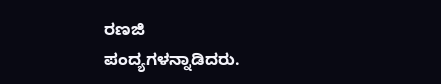ರಣಜಿ ಪಂದ್ಯಗಳನ್ನಾಡಿದರು.